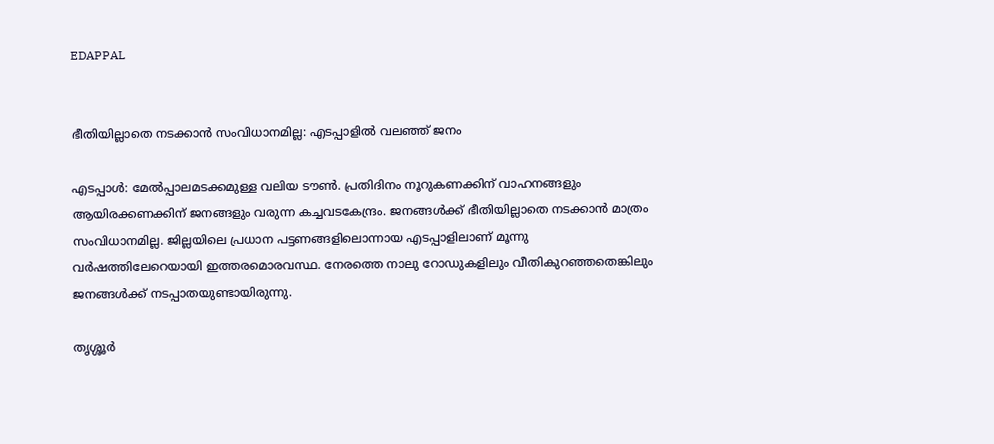EDAPPAL


ഭീതിയില്ലാതെ നടക്കാൻ സംവിധാനമില്ല: എടപ്പാളിൽ വലഞ്ഞ് ജനം

എടപ്പാൾ: മേൽപ്പാലമടക്കമുള്ള വലിയ ടൗൺ. പ്രതിദിനം നൂറുകണക്കിന് വാഹനങ്ങളും ആയിരക്കണക്കിന് ജനങ്ങളും വരുന്ന കച്ചവടകേന്ദ്രം. ജനങ്ങൾക്ക് ഭീതിയില്ലാതെ നടക്കാൻ മാത്രം സംവിധാനമില്ല. ജില്ലയിലെ പ്രധാന പട്ടണങ്ങളിലൊന്നായ എടപ്പാളിലാണ് മൂന്നു വർഷത്തിലേറെയായി ഇത്തരമൊരവസ്ഥ. നേരത്തെ നാലു റോഡുകളിലും വീതികുറഞ്ഞതെങ്കിലും ജനങ്ങൾക്ക് നടപ്പാതയുണ്ടായിരുന്നു.

തൃശ്ശൂർ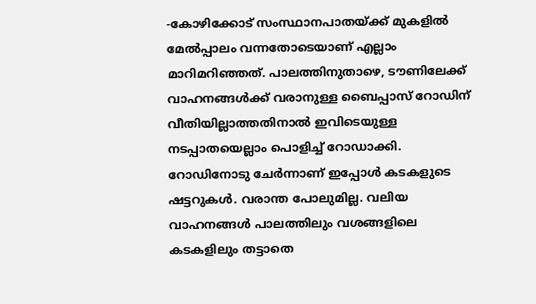-കോഴിക്കോട് സംസ്ഥാനപാതയ്ക്ക് മുകളിൽ മേൽപ്പാലം വന്നതോടെയാണ് എല്ലാം മാറിമറിഞ്ഞത്. പാലത്തിനുതാഴെ, ടൗണിലേക്ക് വാഹനങ്ങൾക്ക് വരാനുള്ള ബൈപ്പാസ് റോഡിന് വീതിയില്ലാത്തതിനാൽ ഇവിടെയുള്ള നടപ്പാതയെല്ലാം പൊളിച്ച് റോഡാക്കി. റോഡിനോടു ചേർന്നാണ് ഇപ്പോൾ കടകളുടെ ഷട്ടറുകൾ. വരാന്ത പോലുമില്ല. വലിയ വാഹനങ്ങൾ പാലത്തിലും വശങ്ങളിലെ കടകളിലും തട്ടാതെ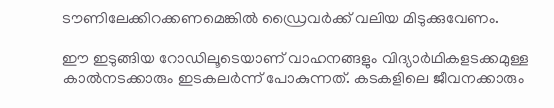ടൗണിലേക്കിറക്കണമെങ്കിൽ ഡ്രൈവർക്ക് വലിയ മിടുക്കുവേണം.

ഈ ഇടുങ്ങിയ റോഡിലൂടെയാണ് വാഹനങ്ങളും വിദ്യാർഥികളടക്കമുള്ള കാൽനടക്കാരും ഇടകലർന്ന് പോകുന്നത്. കടകളിലെ ജീവനക്കാരും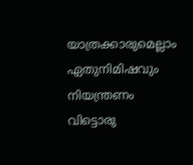യാത്രക്കാരുമെല്ലാം ഏതുനിമിഷവും നിയന്ത്രണം വിട്ടൊരു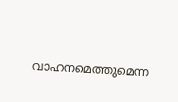വാഹനമെത്തുമെന്ന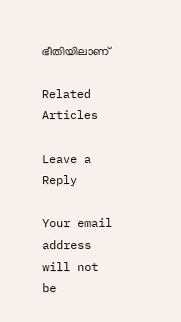ഭീതിയിലാണ്

Related Articles

Leave a Reply

Your email address will not be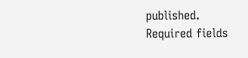published. Required fields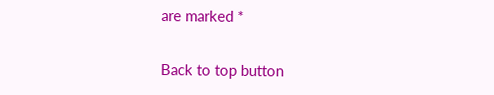are marked *

Back to top button